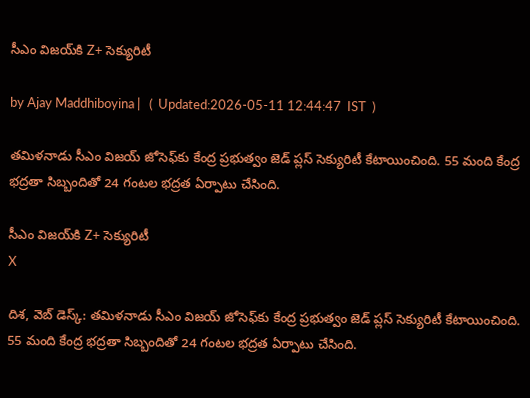సీఎం విజయ్‌కి Z+ సెక్యురిటీ

by Ajay Maddhiboyina |   (  Updated:2026-05-11 12:44:47  IST  )

త‌మిళ‌నాడు సీఎం విజ‌య్ జోసెఫ్‌కు కేంద్ర ప్రభుత్వం జెడ్ ప్లస్ సెక్యురిటీ కేటాయించింది. 55 మంది కేంద్ర భద్రతా సిబ్బందితో 24 గంటల భద్రత ఏర్పాటు చేసింది.

సీఎం విజయ్‌కి Z+ సెక్యురిటీ
X

దిశ‌, వెబ్ డెస్క్: త‌మిళ‌నాడు సీఎం విజ‌య్ జోసెఫ్‌కు కేంద్ర ప్రభుత్వం జెడ్ ప్లస్ సెక్యురిటీ కేటాయించింది. 55 మంది కేంద్ర భద్రతా సిబ్బందితో 24 గంటల భద్రత ఏర్పాటు చేసింది.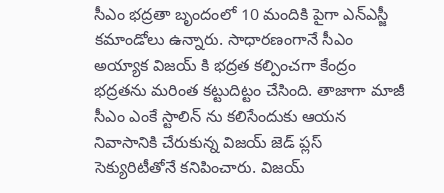సీఎం భద్రతా బృందంలో 10 మందికి పైగా ఎన్ఎస్జీ క‌మాండోలు ఉన్నారు. సాధార‌ణంగానే సీఎం అయ్యాక విజ‌య్ కి భ‌ద్ర‌త క‌ల్పించ‌గా కేంద్రం భ‌ద్ర‌త‌ను మ‌రింత క‌ట్టుదిట్టం చేసింది. తాజాగా మాజీ సీఎం ఎంకే స్టాలిన్ ను క‌లిసేందుకు ఆయ‌న నివాసానికి చేరుకున్న విజ‌య్ జెడ్ ప్ల‌స్ సెక్యురిటీతోనే క‌నిపించారు. విజ‌య్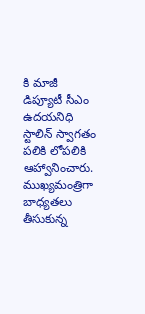కి మాజీ డిప్యూటీ సీఎం ఉద‌య‌నిధి స్టాలిన్ స్వాగ‌తం ప‌లికి లోప‌లికి ఆహ్వానించారు. ముఖ్యమంత్రిగా బాధ్య‌త‌లు తీసుకున్న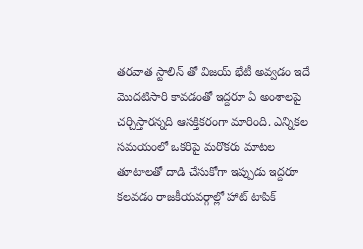త‌ర‌వాత స్టాలిన్ తో విజ‌య్ భేటీ అవ్వ‌డం ఇదే మొద‌టిసారి కావ‌డంతో ఇద్ద‌రూ ఏ అంశాల‌పై చ‌ర్చిస్తార‌న్న‌ది ఆస‌క్తిక‌రంగా మారింది. ఎన్నిక‌ల స‌మ‌యంలో ఒక‌రిపై మ‌రొక‌రు మాట‌ల తూటాల‌తో దాడి చేసుకోగా ఇప్పుడు ఇద్ద‌రూ క‌ల‌వ‌డం రాజ‌కీయ‌వ‌ర్గాల్లో హాట్ టాపిక్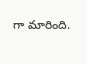గా మారింది.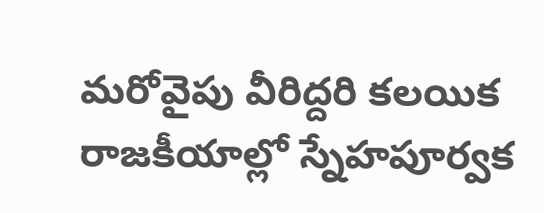మ‌రోవైపు వీరిద్ద‌రి క‌లయిక రాజ‌కీయాల్లో స్నేహ‌పూర్వ‌క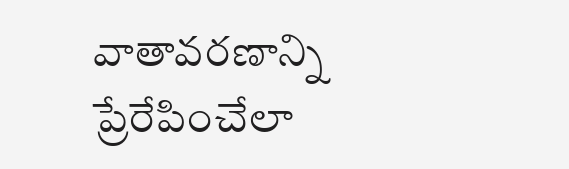వాతావ‌ర‌ణాన్ని ప్రేరేపించేలా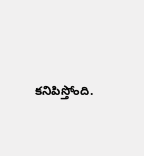కనిపిస్తోంది.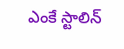ఎంకే స్టాలిన్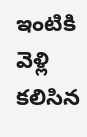ఇంటికి వెళ్లి కలిసిన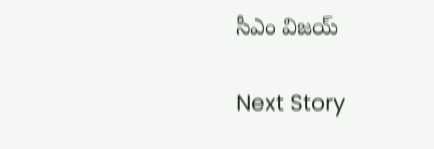సీఎం విజయ్

Next Story